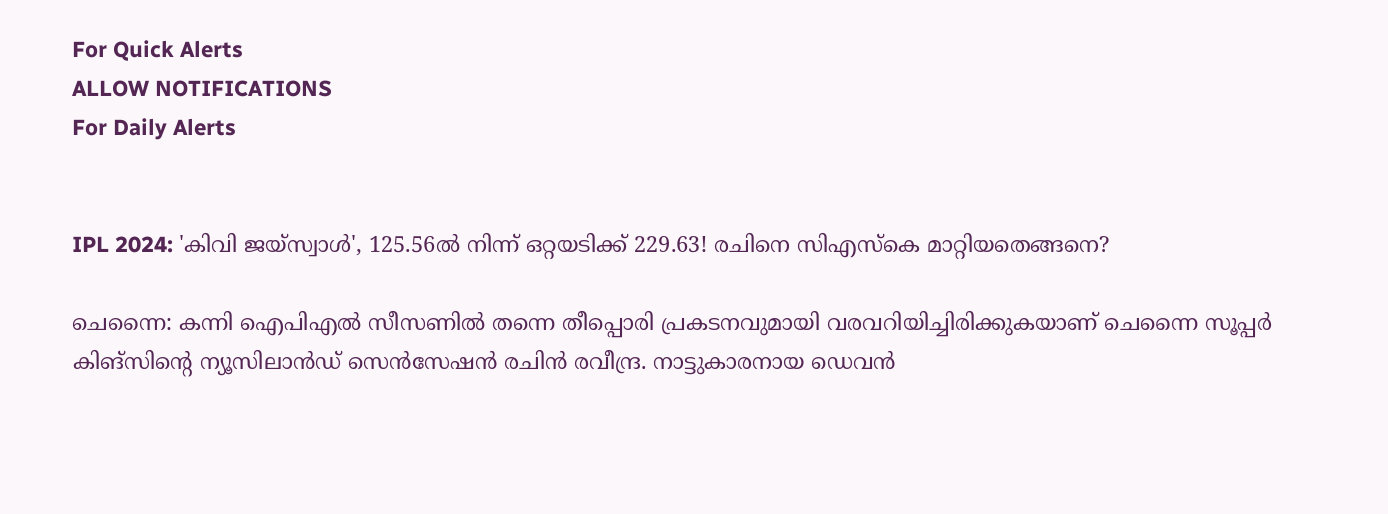For Quick Alerts
ALLOW NOTIFICATIONS
For Daily Alerts


IPL 2024: 'കിവി ജയ്സ്വാള്‍', 125.56ല്‍ നിന്ന് ഒറ്റയടിക്ക് 229.63! രചിനെ സിഎസ്‌കെ മാറ്റിയതെങ്ങനെ?

ചെന്നൈ: കന്നി ഐപിഎല്‍ സീസണില്‍ തന്നെ തീപ്പൊരി പ്രകടനവുമായി വരവറിയിച്ചിരിക്കുകയാണ് ചെന്നൈ സൂപ്പര്‍ കിങ്‌സിന്റെ ന്യൂസിലാന്‍ഡ് സെന്‍സേഷന്‍ രചിന്‍ രവീന്ദ്ര. നാട്ടുകാരനായ ഡെവന്‍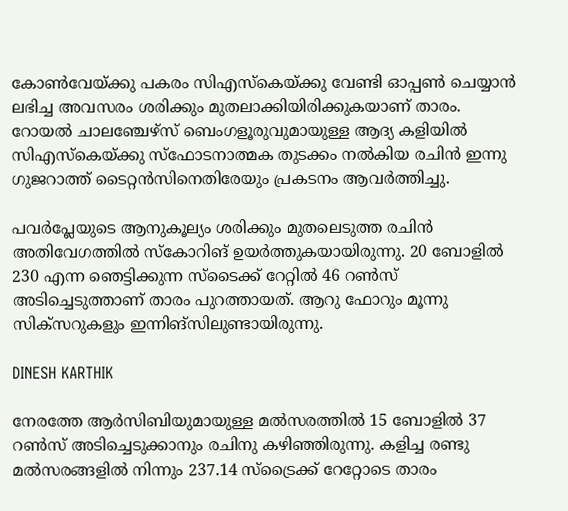കോണ്‍വേയ്ക്കു പകരം സിഎസ്‌കെയ്ക്കു വേണ്ടി ഓപ്പണ്‍ ചെയ്യാന്‍ ലഭിച്ച അവസരം ശരിക്കും മുതലാക്കിയിരിക്കുകയാണ് താരം. റോയല്‍ ചാലഞ്ചേഴ്‌സ് ബെംഗളൂരുവുമായുള്ള ആദ്യ കളിയില്‍ സിഎസ്‌കെയ്ക്കു സ്‌ഫോടനാത്മക തുടക്കം നല്‍കിയ രചിന്‍ ഇന്നു ഗുജറാത്ത് ടൈറ്റന്‍സിനെതിരേയും പ്രകടനം ആവര്‍ത്തിച്ചു.

പവര്‍പ്ലേയുടെ ആനുകൂല്യം ശരിക്കും മുതലെടുത്ത രചിന്‍ അതിവേഗത്തില്‍ സ്‌കോറിങ് ഉയര്‍ത്തുകയായിരുന്നു. 20 ബോളില്‍ 230 എന്ന ഞെട്ടിക്കുന്ന സ്ടൈക്ക് റേറ്റില്‍ 46 റണ്‍സ് അടിച്ചെടുത്താണ് താരം പുറത്തായത്. ആറു ഫോറും മൂന്നു സിക്‌സറുകളും ഇന്നിങ്‌സിലുണ്ടായിരുന്നു.

DINESH KARTHIK

നേരത്തേ ആര്‍സിബിയുമായുള്ള മല്‍സരത്തില്‍ 15 ബോളില്‍ 37 റണ്‍സ് അടിച്ചെടുക്കാനും രചിനു കഴിഞ്ഞിരുന്നു. കളിച്ച രണ്ടു മല്‍സരങ്ങളില്‍ നിന്നും 237.14 സ്‌ട്രൈക്ക് റേറ്റോടെ താരം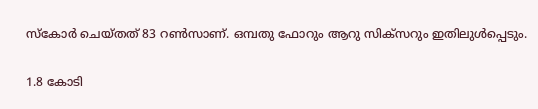സ്‌കോര്‍ ചെയ്തത് 83 റണ്‍സാണ്. ഒമ്പതു ഫോറും ആറു സിക്‌സറും ഇതിലുള്‍പ്പെടും.

1.8 കോടി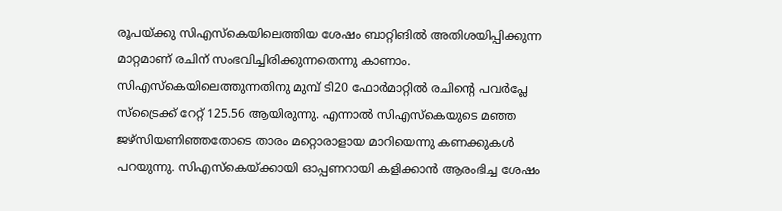രൂപയ്ക്കു സിഎസ്‌കെയിലെത്തിയ ശേഷം ബാറ്റിങില്‍ അതിശയിപ്പിക്കുന്ന മാറ്റമാണ് രചിന് സംഭവിച്ചിരിക്കുന്നതെന്നു കാണാം. സിഎസ്‌കെയിലെത്തുന്നതിനു മുമ്പ് ടി20 ഫോര്‍മാറ്റില്‍ രചിന്റെ പവര്‍പ്ലേ സ്‌ട്രൈക്ക് റേറ്റ് 125.56 ആയിരുന്നു. എന്നാല്‍ സിഎസ്‌കെയുടെ മഞ്ഞ ജഴ്‌സിയണിഞ്ഞതോടെ താരം മറ്റൊരാളായ മാറിയെന്നു കണക്കുകള്‍ പറയുന്നു. സിഎസ്‌കെയ്ക്കായി ഓപ്പണറായി കളിക്കാന്‍ ആരംഭിച്ച ശേഷം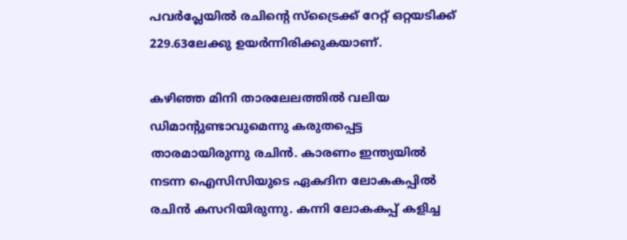പവര്‍പ്ലേയില്‍ രചിന്റെ സ്‌ട്രൈക്ക് റേറ്റ് ഒറ്റയടിക്ക് 229.63ലേക്കു ഉയര്‍ന്നിരിക്കുകയാണ്.

കഴിഞ്ഞ മിനി താരലേലത്തില്‍ വലിയ ഡിമാന്റുണ്ടാവുമെന്നു കരുതപ്പെട്ട താരമായിരുന്നു രചിന്‍. കാരണം ഇന്ത്യയില്‍ നടന്ന ഐസിസിയുടെ ഏകദിന ലോകകപ്പില്‍ രചിന്‍ കസറിയിരുന്നു. കന്നി ലോകകപ്പ് കളിച്ച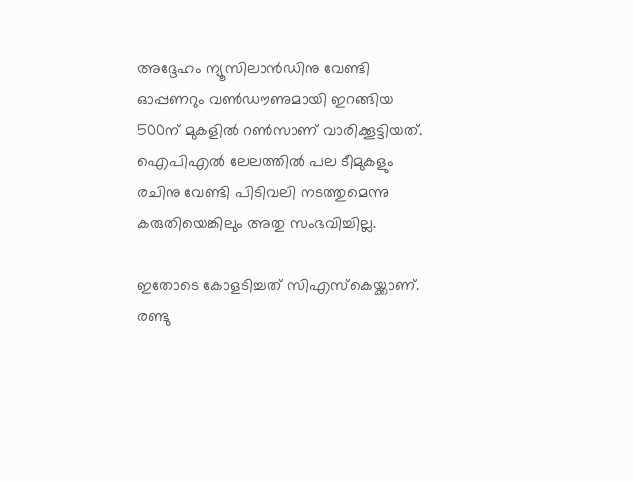അദ്ദേഹം ന്യൂസിലാന്‍ഡിനു വേണ്ടി ഓപ്പണറും വണ്‍ഡൗണുമായി ഇറങ്ങിയ 500ന് മുകളില്‍ റണ്‍സാണ് വാരിക്കൂട്ടിയത്. ഐപിഎല്‍ ലേലത്തില്‍ പല ടീമുകളും രചിനു വേണ്ടി പിടിവലി നടത്തുമെന്നു കരുതിയെങ്കിലും അതു സംഭവിച്ചില്ല.

ഇതോടെ കോളടിച്ചത് സിഎസ്‌കെയ്ക്കാണ്. രണ്ടു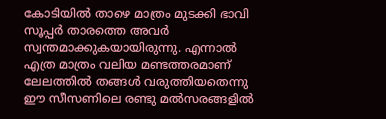കോടിയില്‍ താഴെ മാത്രം മുടക്കി ഭാവി സൂപ്പര്‍ താരത്തെ അവര്‍ സ്വന്തമാക്കുകയായിരുന്നു. എന്നാല്‍ എത്ര മാത്രം വലിയ മണ്ടത്തരമാണ് ലേലത്തില്‍ തങ്ങള്‍ വരുത്തിയതെന്നു ഈ സീസണിലെ രണ്ടു മല്‍സരങ്ങളില്‍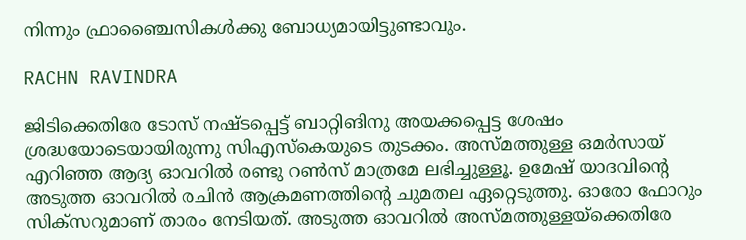നിന്നും ഫ്രാഞ്ചൈസികള്‍ക്കു ബോധ്യമായിട്ടുണ്ടാവും.

RACHN RAVINDRA

ജിടിക്കെതിരേ ടോസ് നഷ്ടപ്പെട്ട് ബാറ്റിങിനു അയക്കപ്പെട്ട ശേഷം ശ്രദ്ധയോടെയായിരുന്നു സിഎസ്‌കെയുടെ തുടക്കം. അസ്മത്തുള്ള ഒമര്‍സായ് എറിഞ്ഞ ആദ്യ ഓവറില്‍ രണ്ടു റണ്‍സ് മാത്രമേ ലഭിച്ചുള്ളൂ. ഉമേഷ് യാദവിന്റെ അടുത്ത ഓവറില്‍ രചിന്‍ ആക്രമണത്തിന്റെ ചുമതല ഏറ്റെടുത്തു. ഓരോ ഫോറും സിക്‌സറുമാണ് താരം നേടിയത്. അടുത്ത ഓവറില്‍ അസ്മത്തുള്ളയ്‌ക്കെതിരേ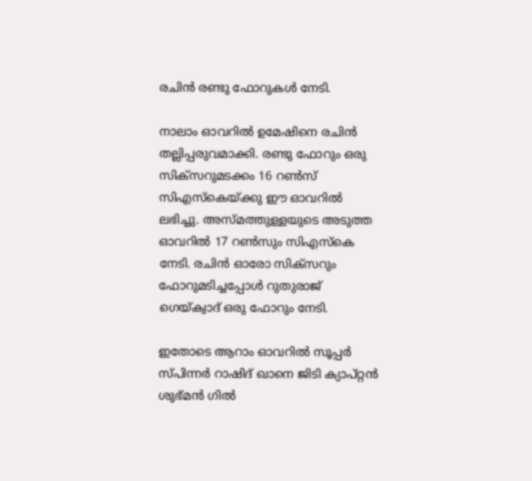രചിന്‍ രണ്ടു ഫോറുകള്‍ നേടി.

നാലാം ഓവറില്‍ ഉമേഷിനെ രചിന്‍ തല്ലിപ്പരുവമാക്കി. രണ്ടു ഫോറും ഒരു സിക്‌സറുമടക്കം 16 റണ്‍സ് സിഎസ്‌കെയ്ക്കു ഈ ഓവറില്‍ ലഭിച്ചു. അസ്മത്തുള്ളയുടെ അടുത്ത ഓവറില്‍ 17 റണ്‍സും സിഎസ്‌കെ നേടി. രചിന്‍ ഓരോ സിക്‌സറും ഫോറുമടിച്ചപ്പോള്‍ റുതുരാജ് ഗെയ്ക്വാദ് ഒരു ഫോറും നേടി.

ഇതോടെ ആറാം ഓവറില്‍ സൂപ്പര്‍ സ്പിന്നര്‍ റാഷിദ് ഖാനെ ജിടി ക്യാപ്റ്റന്‍ ശുഭ്മന്‍ ഗില്‍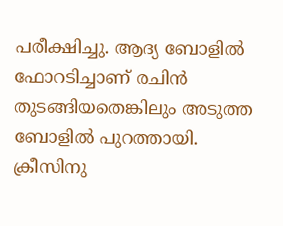പരീക്ഷിച്ചു. ആദ്യ ബോളില്‍ ഫോറടിച്ചാണ് രചിന്‍ തുടങ്ങിയതെങ്കിലും അടുത്ത ബോളില്‍ പുറത്തായി. ക്രീസിനു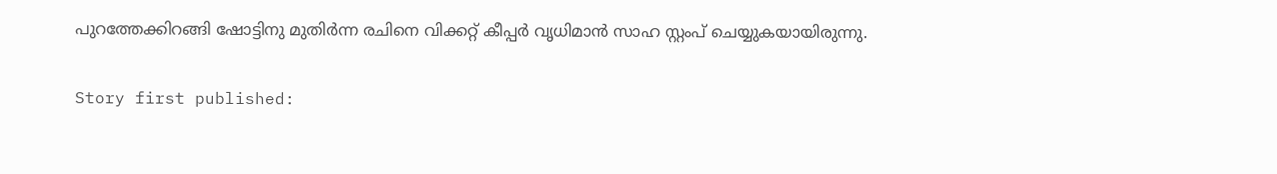പുറത്തേക്കിറങ്ങി ഷോട്ടിനു മുതിര്‍ന്ന രചിനെ വിക്കറ്റ് കീപ്പര്‍ വൃധിമാന്‍ സാഹ സ്റ്റംപ് ചെയ്യുകയായിരുന്നു.

Story first published: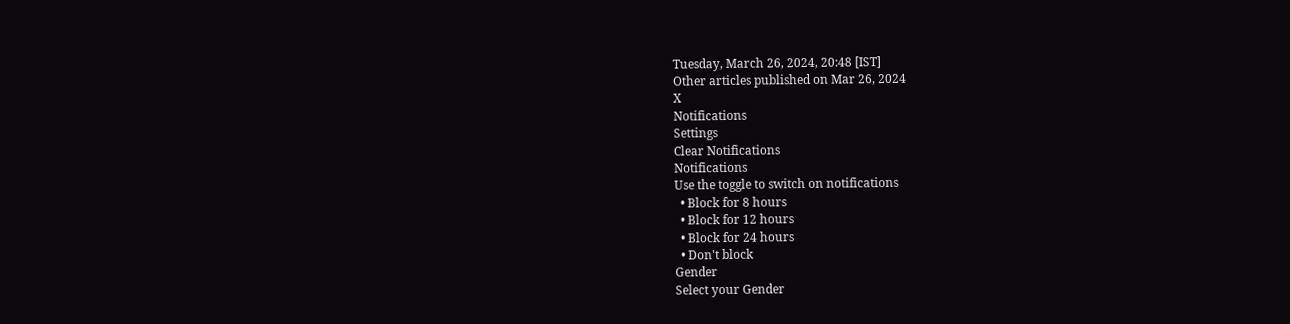Tuesday, March 26, 2024, 20:48 [IST]
Other articles published on Mar 26, 2024
X
Notifications
Settings
Clear Notifications
Notifications
Use the toggle to switch on notifications
  • Block for 8 hours
  • Block for 12 hours
  • Block for 24 hours
  • Don't block
Gender
Select your Gender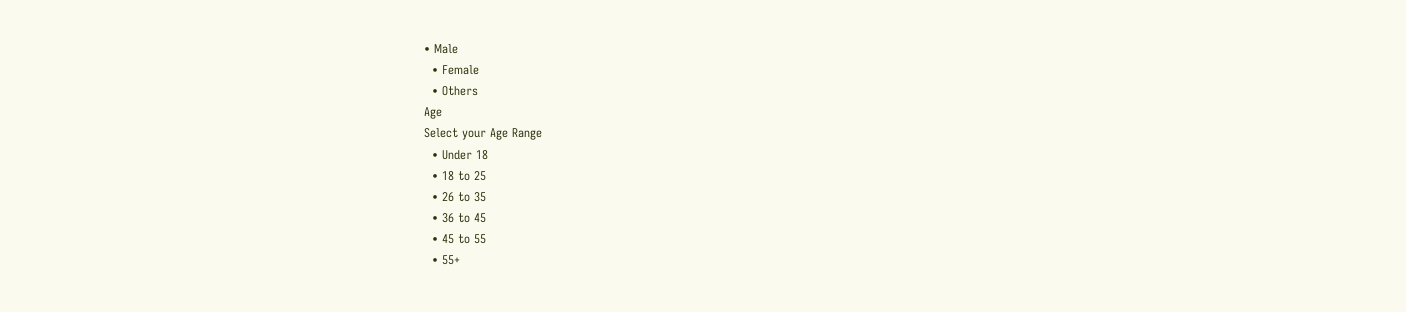• Male
  • Female
  • Others
Age
Select your Age Range
  • Under 18
  • 18 to 25
  • 26 to 35
  • 36 to 45
  • 45 to 55
  • 55+